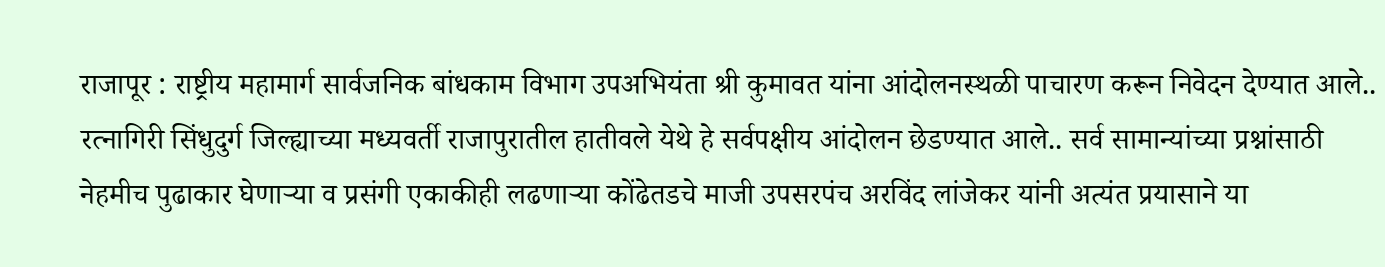राजापूर : राष्ट्रीय महामार्ग सार्वजनिक बांधकाम विभाग उपअभियंता श्री कुमावत यांना आंदोलनस्थळी पाचारण करून निवेदन देण्यात आले.. रत्नागिरी सिंधुदुर्ग जिल्ह्याच्या मध्यवर्ती राजापुरातील हातीवले येथे हे सर्वपक्षीय आंदोलन छेडण्यात आले.. सर्व सामान्यांच्या प्रश्नांसाठी नेहमीच पुढाकार घेणाऱ्या व प्रसंगी एकाकीही लढणाऱ्या कोंढेतडचे माजी उपसरपंच अरविंद लांजेकर यांनी अत्यंत प्रयासाने या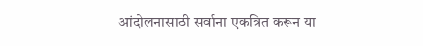आंदोलनासाठी सर्वाना एकत्रित करून या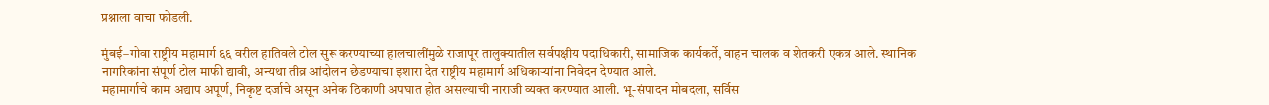प्रश्नाला वाचा फोडली.

मुंबई–गोवा राष्ट्रीय महामार्ग ६६ वरील हातिवले टोल सुरू करण्याच्या हालचालींमुळे राजापूर तालुक्यातील सर्वपक्षीय पदाधिकारी, सामाजिक कार्यकर्ते, वाहन चालक व शेतकरी एकत्र आले. स्थानिक नागरिकांना संपूर्ण टोल माफी द्यावी, अन्यथा तीव्र आंदोलन छेडण्याचा इशारा देत राष्ट्रीय महामार्ग अधिकाऱ्यांना निवेदन देण्यात आले.
महामार्गाचे काम अद्याप अपूर्ण, निकृष्ट दर्जाचे असून अनेक ठिकाणी अपघात होत असल्याची नाराजी व्यक्त करण्यात आली. भू-संपादन मोबदला, सर्विस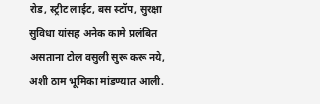रोड, स्ट्रीट लाईट, बस स्टॉप, सुरक्षा सुविधा यांसह अनेक कामे प्रलंबित असताना टोल वसुली सुरू करू नये, अशी ठाम भूमिका मांडण्यात आली.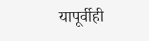यापूर्वीही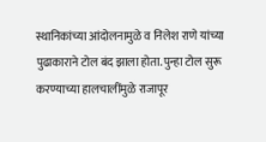स्थानिकांच्या आंदोलनामुळे व निलेश राणे यांच्या पुढाकाराने टोल बंद झाला होता. पुन्हा टोल सुरू करण्याच्या हालचालींमुळे राजापूर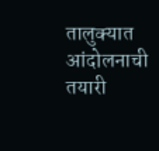तालुक्यात आंदोलनाची तयारी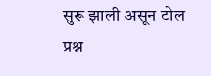सुरू झाली असून टोल प्रश्न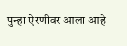पुन्हा ऐरणीवर आला आहे